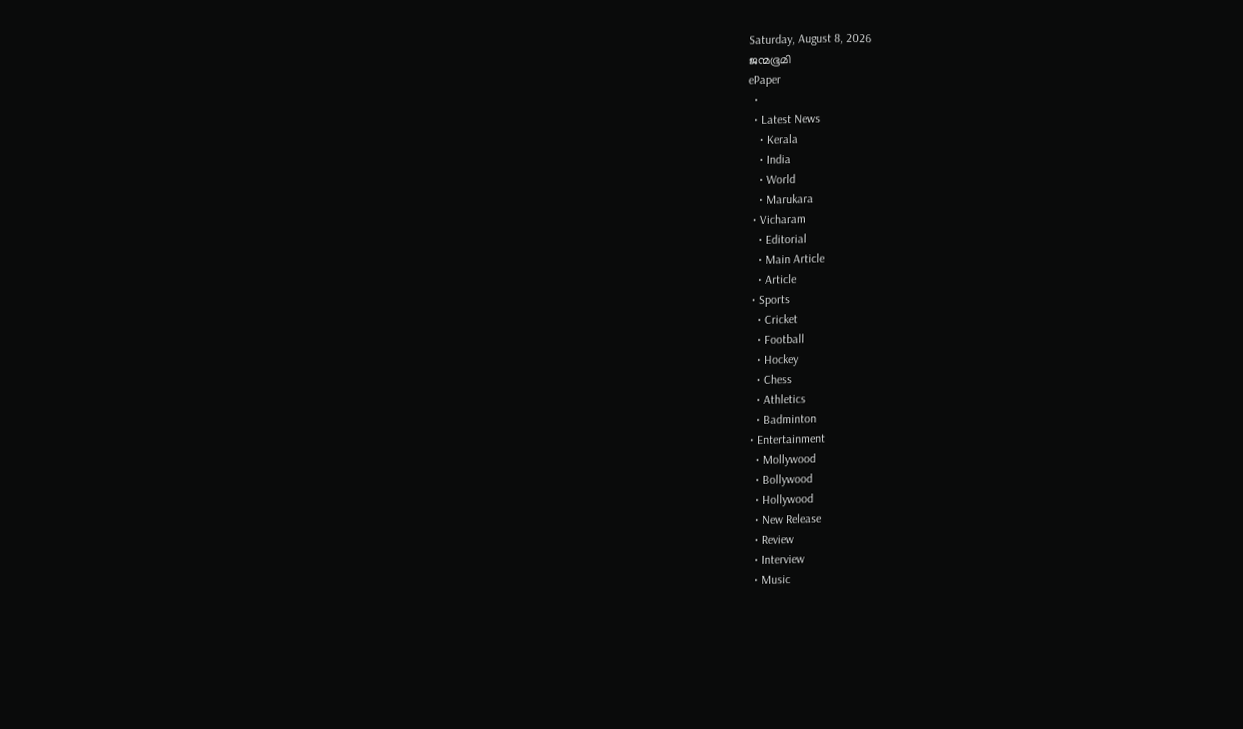Saturday, August 8, 2026
ജന്മഭൂമി
ePaper
  •
  • Latest News
    • Kerala
    • India
    • World
    • Marukara
  • Vicharam
    • Editorial
    • Main Article
    • Article
  • Sports
    • Cricket
    • Football
    • Hockey
    • Chess
    • Athletics
    • Badminton
  • Entertainment
    • Mollywood
    • Bollywood
    • Hollywood
    • New Release
    • Review
    • Interview
    • Music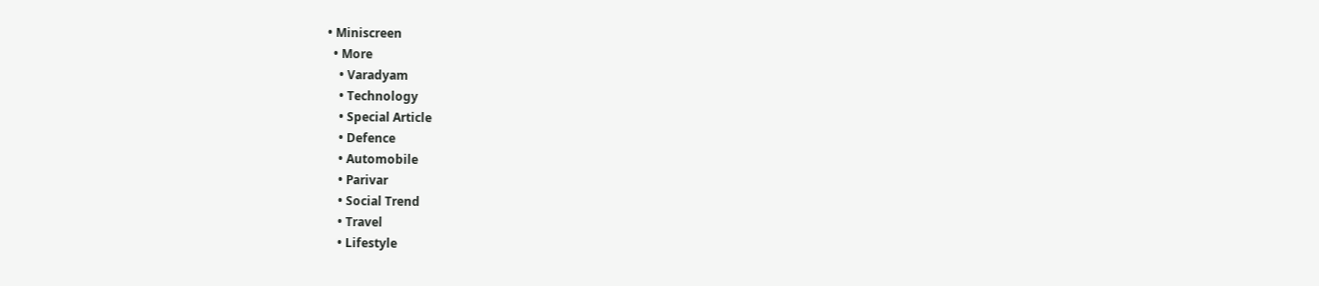• Miniscreen
  • More
    • Varadyam
    • Technology
    • Special Article
    • Defence
    • Automobile
    • Parivar
    • Social Trend
    • Travel
    • Lifestyle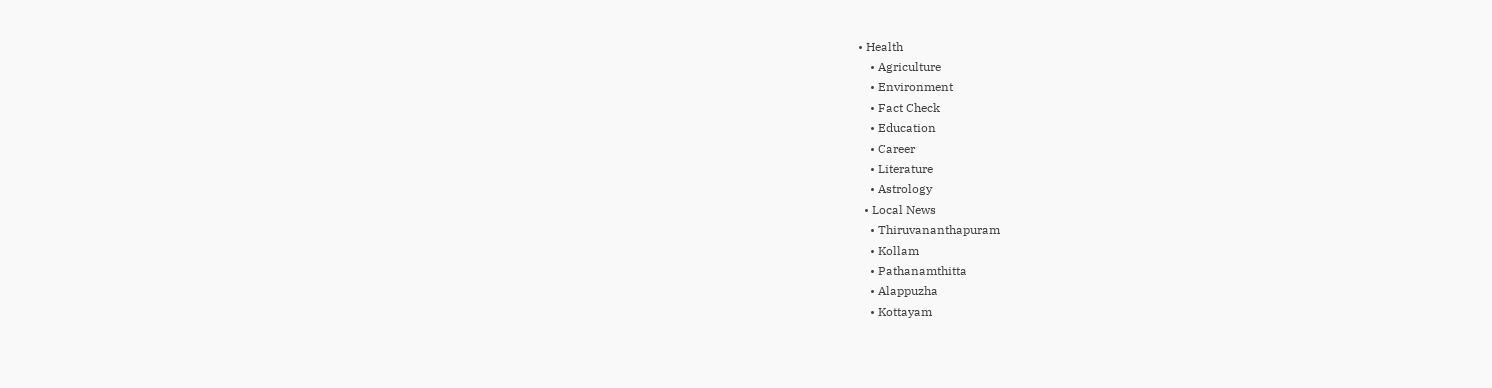• Health
    • Agriculture
    • Environment
    • Fact Check
    • Education
    • Career
    • Literature
    • Astrology
  • Local News
    • Thiruvananthapuram
    • Kollam
    • Pathanamthitta
    • Alappuzha
    • Kottayam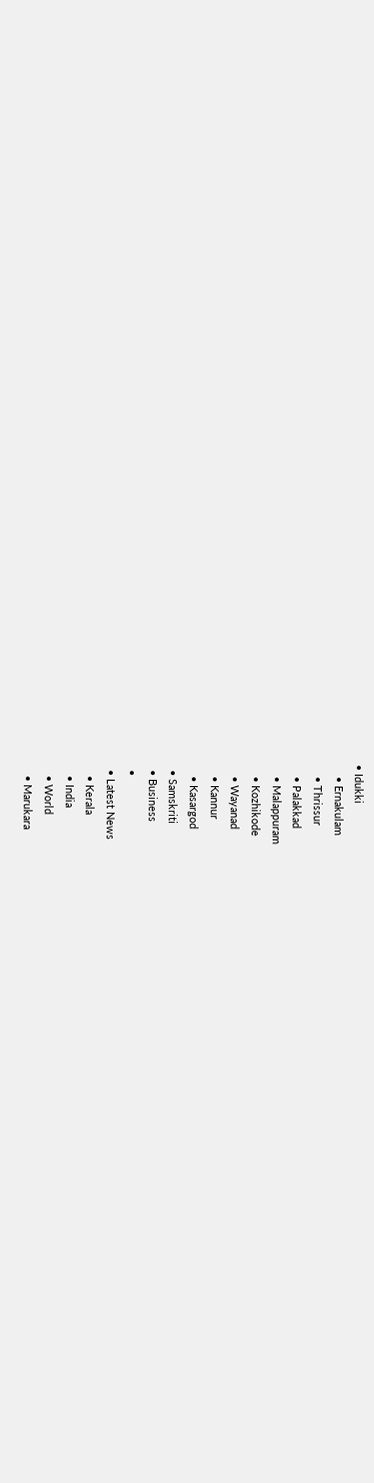• Idukki
    • Ernakulam
    • Thrissur
    • Palakkad
    • Malappuram
    • Kozhikode
    • Wayanad
    • Kannur
    • Kasargod
  • Samskriti
  • Business
  •
  • Latest News
    • Kerala
    • India
    • World
    • Marukara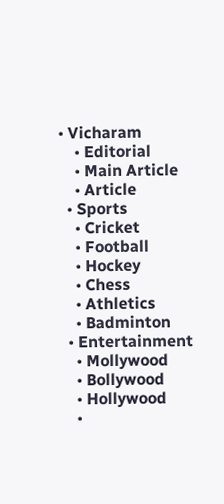• Vicharam
    • Editorial
    • Main Article
    • Article
  • Sports
    • Cricket
    • Football
    • Hockey
    • Chess
    • Athletics
    • Badminton
  • Entertainment
    • Mollywood
    • Bollywood
    • Hollywood
    •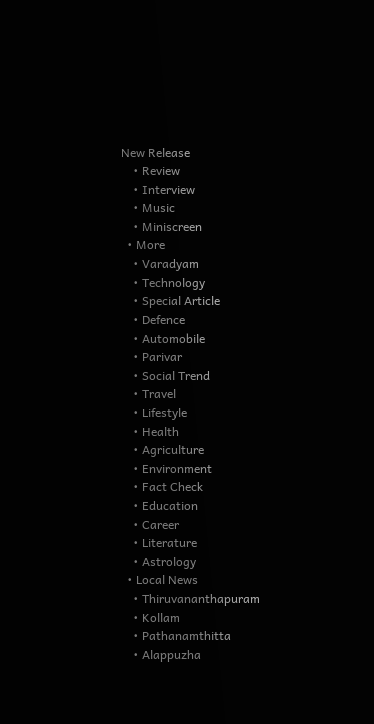New Release
    • Review
    • Interview
    • Music
    • Miniscreen
  • More
    • Varadyam
    • Technology
    • Special Article
    • Defence
    • Automobile
    • Parivar
    • Social Trend
    • Travel
    • Lifestyle
    • Health
    • Agriculture
    • Environment
    • Fact Check
    • Education
    • Career
    • Literature
    • Astrology
  • Local News
    • Thiruvananthapuram
    • Kollam
    • Pathanamthitta
    • Alappuzha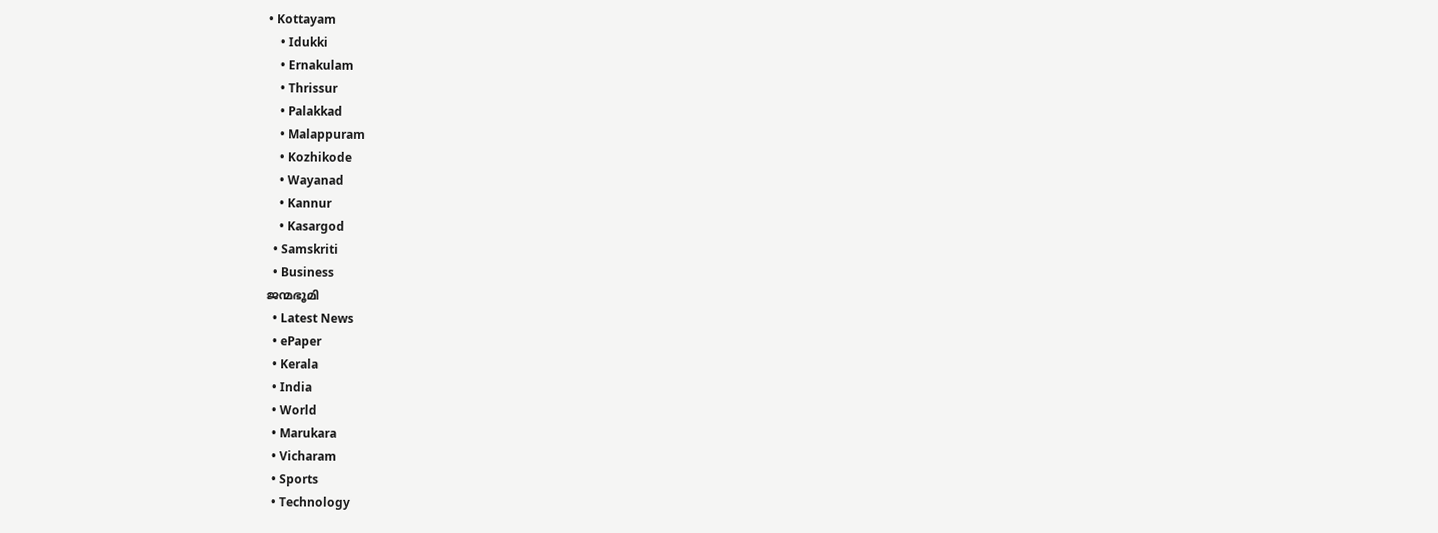• Kottayam
    • Idukki
    • Ernakulam
    • Thrissur
    • Palakkad
    • Malappuram
    • Kozhikode
    • Wayanad
    • Kannur
    • Kasargod
  • Samskriti
  • Business
ജന്മഭൂമി
  • Latest News
  • ePaper
  • Kerala
  • India
  • World
  • Marukara
  • Vicharam
  • Sports
  • Technology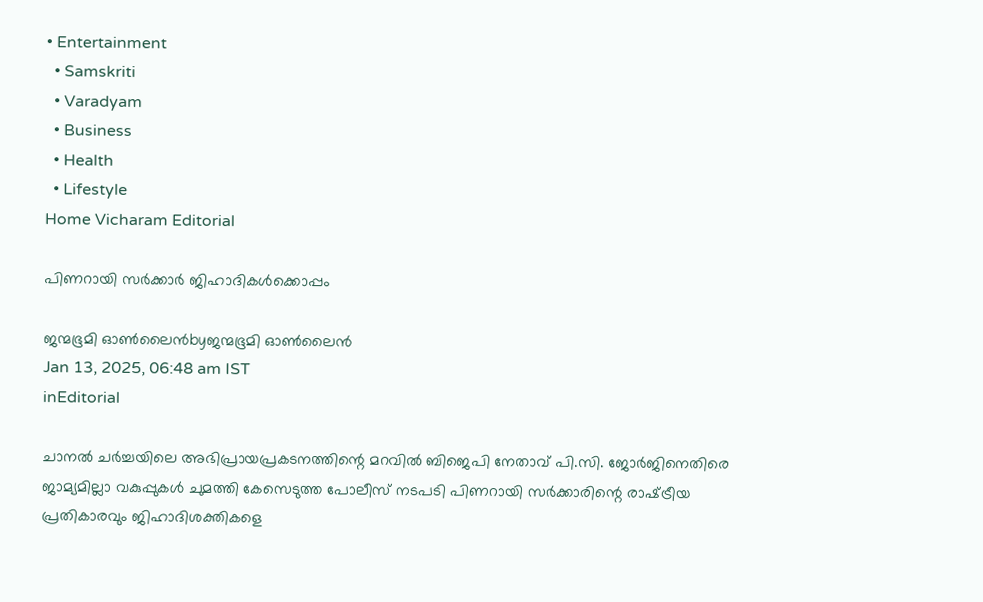• Entertainment
  • Samskriti
  • Varadyam
  • Business
  • Health
  • Lifestyle
Home Vicharam Editorial

പിണറായി സര്‍ക്കാര്‍ ജിഹാദികള്‍ക്കൊപ്പം

ജന്മഭൂമി ഓണ്‍ലൈന്‍byജന്മഭൂമി ഓണ്‍ലൈന്‍
Jan 13, 2025, 06:48 am IST
inEditorial

ചാനല്‍ ചര്‍ച്ചയിലെ അഭിപ്രായപ്രകടനത്തിന്റെ മറവില്‍ ബിജെപി നേതാവ് പി.സി. ജോര്‍ജിനെതിരെ ജാമ്യമില്ലാ വകുപ്പുകള്‍ ചുമത്തി കേസെടുത്ത പോലീസ് നടപടി പിണറായി സര്‍ക്കാരിന്റെ രാഷ്‌ട്രീയ പ്രതികാരവും ജിഹാദിശക്തികളെ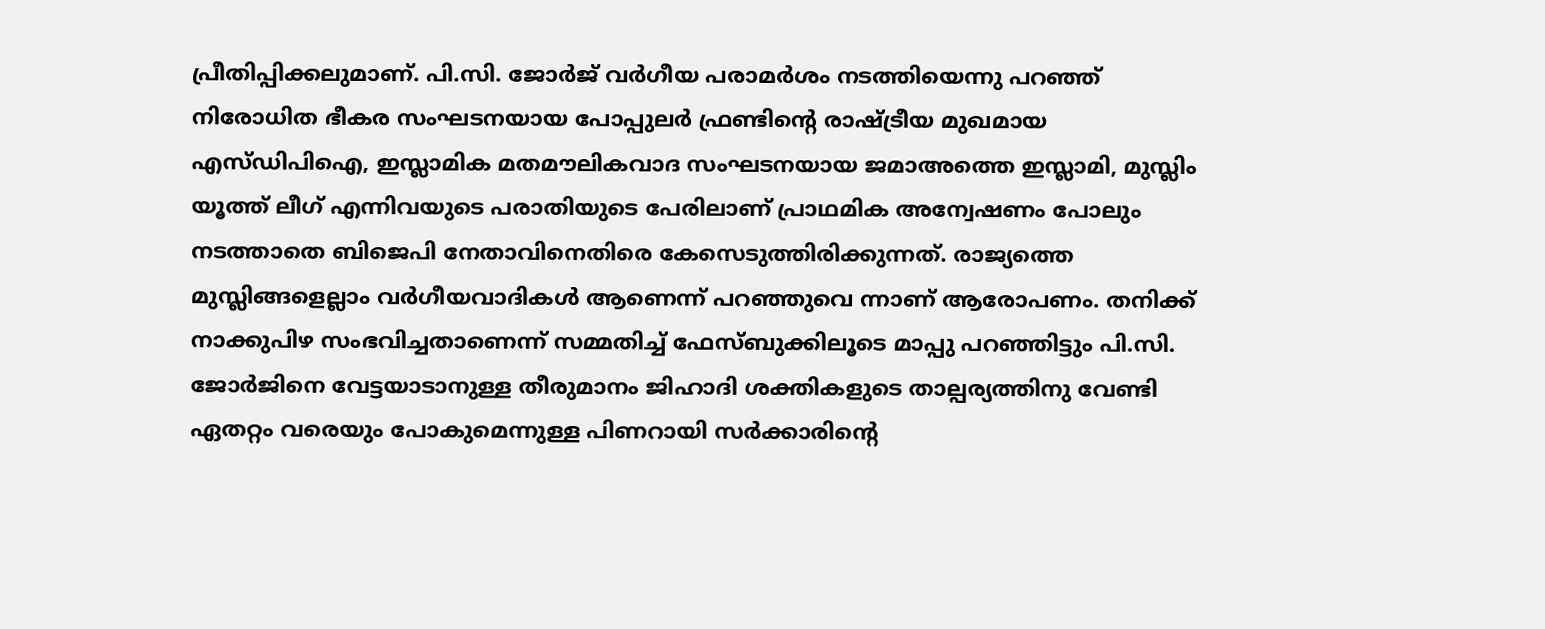പ്രീതിപ്പിക്കലുമാണ്. പി.സി. ജോര്‍ജ് വര്‍ഗീയ പരാമര്‍ശം നടത്തിയെന്നു പറഞ്ഞ് നിരോധിത ഭീകര സംഘടനയായ പോപ്പുലര്‍ ഫ്രണ്ടിന്റെ രാഷ്‌ട്രീയ മുഖമായ എസ്ഡിപിഐ, ഇസ്ലാമിക മതമൗലികവാദ സംഘടനയായ ജമാഅത്തെ ഇസ്ലാമി, മുസ്ലിം യൂത്ത് ലീഗ് എന്നിവയുടെ പരാതിയുടെ പേരിലാണ് പ്രാഥമിക അന്വേഷണം പോലും നടത്താതെ ബിജെപി നേതാവിനെതിരെ കേസെടുത്തിരിക്കുന്നത്. രാജ്യത്തെ മുസ്ലിങ്ങളെല്ലാം വര്‍ഗീയവാദികള്‍ ആണെന്ന് പറഞ്ഞുവെ ന്നാണ് ആരോപണം. തനിക്ക് നാക്കുപിഴ സംഭവിച്ചതാണെന്ന് സമ്മതിച്ച് ഫേസ്ബുക്കിലൂടെ മാപ്പു പറഞ്ഞിട്ടും പി.സി. ജോര്‍ജിനെ വേട്ടയാടാനുള്ള തീരുമാനം ജിഹാദി ശക്തികളുടെ താല്പര്യത്തിനു വേണ്ടി ഏതറ്റം വരെയും പോകുമെന്നുള്ള പിണറായി സര്‍ക്കാരിന്റെ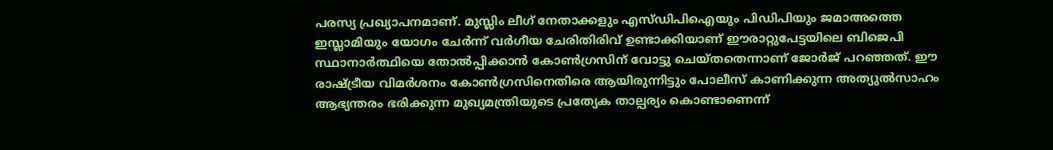പരസ്യ പ്രഖ്യാപനമാണ്. മുസ്ലിം ലീഗ് നേതാക്കളും എസ്ഡിപിഐയും പിഡിപിയും ജമാഅത്തെ ഇസ്ലാമിയും യോഗം ചേര്‍ന്ന് വര്‍ഗീയ ചേരിതിരിവ് ഉണ്ടാക്കിയാണ് ഈരാറ്റുപേട്ടയിലെ ബിജെപി സ്ഥാനാര്‍ത്ഥിയെ തോല്‍പ്പിക്കാന്‍ കോണ്‍ഗ്രസിന് വോട്ടു ചെയ്തതെന്നാണ് ജോര്‍ജ് പറഞ്ഞത്. ഈ രാഷ്‌ട്രീയ വിമര്‍ശനം കോണ്‍ഗ്രസിനെതിരെ ആയിരുന്നിട്ടും പോലീസ് കാണിക്കുന്ന അത്യുല്‍സാഹം ആഭ്യന്തരം ഭരിക്കുന്ന മുഖ്യമന്ത്രിയുടെ പ്രത്യേക താല്പര്യം കൊണ്ടാണെന്ന്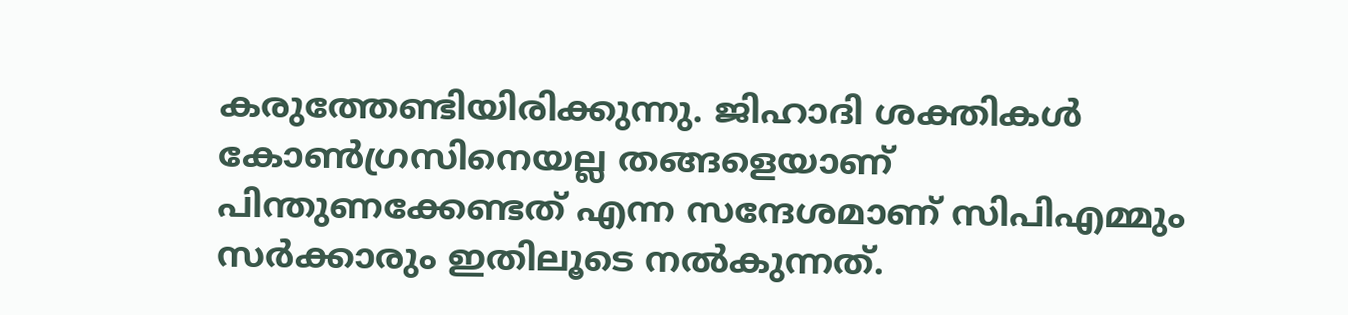കരുത്തേണ്ടിയിരിക്കുന്നു. ജിഹാദി ശക്തികള്‍ കോണ്‍ഗ്രസിനെയല്ല തങ്ങളെയാണ് പിന്തുണക്കേണ്ടത് എന്ന സന്ദേശമാണ് സിപിഎമ്മും സര്‍ക്കാരും ഇതിലൂടെ നല്‍കുന്നത്.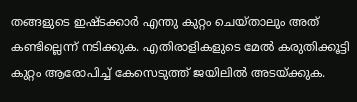തങ്ങളുടെ ഇഷ്ടക്കാര്‍ എന്തു കുറ്റം ചെയ്താലും അത് കണ്ടില്ലെന്ന് നടിക്കുക. എതിരാളികളുടെ മേല്‍ കരുതിക്കൂട്ടി കുറ്റം ആരോപിച്ച് കേസെടുത്ത് ജയിലില്‍ അടയ്‌ക്കുക.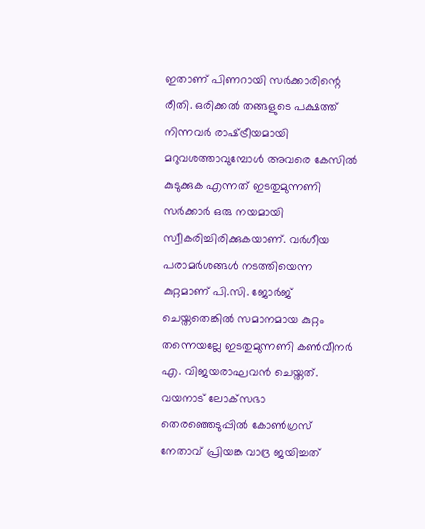ഇതാണ് പിണറായി സര്‍ക്കാരിന്റെ രീതി. ഒരിക്കല്‍ തങ്ങളുടെ പക്ഷത്ത് നിന്നവര്‍ രാഷ്‌ട്രീയമായി മറുവശത്താവുമ്പോള്‍ അവരെ കേസില്‍ കുടുക്കുക എന്നത് ഇടതുമുന്നണി സര്‍ക്കാര്‍ ഒരു നയമായി സ്വീകരിച്ചിരിക്കുകയാണ്. വര്‍ഗീയ പരാമര്‍ശങ്ങള്‍ നടത്തിയെന്ന കുറ്റമാണ് പി.സി. ജോര്‍ജ് ചെയ്തതെങ്കില്‍ സമാനമായ കുറ്റം തന്നെയല്ലേ ഇടതുമുന്നണി കണ്‍വീനര്‍ എ. വിജയരാഘവന്‍ ചെയ്തത്. വയനാട് ലോക്‌സഭാ തെരഞ്ഞെടുപ്പില്‍ കോണ്‍ഗ്രസ് നേതാവ് പ്രിയങ്ക വാദ്ര ജയിച്ചത്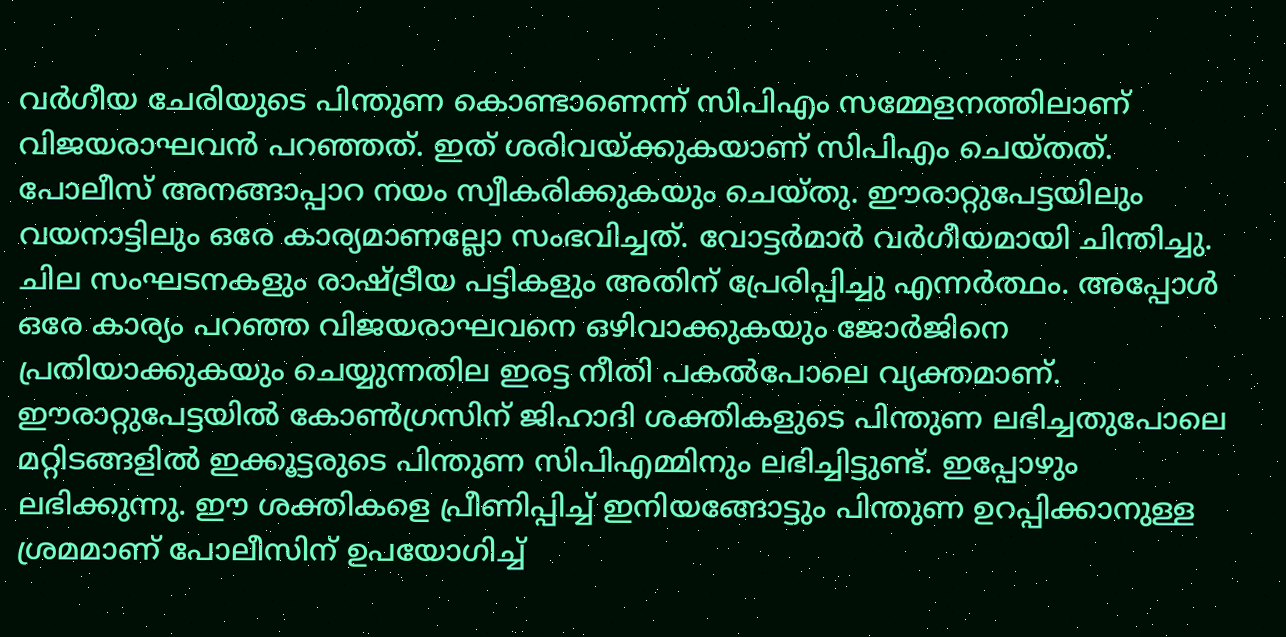വര്‍ഗീയ ചേരിയുടെ പിന്തുണ കൊണ്ടാണെന്ന് സിപിഎം സമ്മേളനത്തിലാണ് വിജയരാഘവന്‍ പറഞ്ഞത്. ഇത് ശരിവയ്‌ക്കുകയാണ് സിപിഎം ചെയ്തത്. പോലീസ് അനങ്ങാപ്പാറ നയം സ്വീകരിക്കുകയും ചെയ്തു. ഈരാറ്റുപേട്ടയിലും വയനാട്ടിലും ഒരേ കാര്യമാണല്ലോ സംഭവിച്ചത്. വോട്ടര്‍മാര്‍ വര്‍ഗീയമായി ചിന്തിച്ചു. ചില സംഘടനകളും രാഷ്‌ട്രീയ പട്ടികളും അതിന് പ്രേരിപ്പിച്ചു എന്നര്‍ത്ഥം. അപ്പോള്‍ ഒരേ കാര്യം പറഞ്ഞ വിജയരാഘവനെ ഒഴിവാക്കുകയും ജോര്‍ജിനെ പ്രതിയാക്കുകയും ചെയ്യുന്നതില ഇരട്ട നീതി പകല്‍പോലെ വ്യക്തമാണ്. ഈരാറ്റുപേട്ടയില്‍ കോണ്‍ഗ്രസിന് ജിഹാദി ശക്തികളുടെ പിന്തുണ ലഭിച്ചതുപോലെ മറ്റിടങ്ങളില്‍ ഇക്കൂട്ടരുടെ പിന്തുണ സിപിഎമ്മിനും ലഭിച്ചിട്ടുണ്ട്. ഇപ്പോഴും ലഭിക്കുന്നു. ഈ ശക്തികളെ പ്രീണിപ്പിച്ച് ഇനിയങ്ങോട്ടും പിന്തുണ ഉറപ്പിക്കാനുള്ള ശ്രമമാണ് പോലീസിന് ഉപയോഗിച്ച്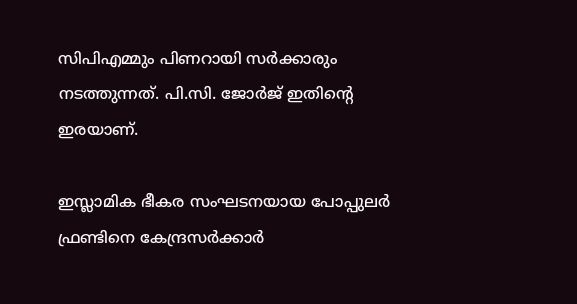സിപിഎമ്മും പിണറായി സര്‍ക്കാരും നടത്തുന്നത്. പി.സി. ജോര്‍ജ് ഇതിന്റെ ഇരയാണ്.

ഇസ്ലാമിക ഭീകര സംഘടനയായ പോപ്പുലര്‍ ഫ്രണ്ടിനെ കേന്ദ്രസര്‍ക്കാര്‍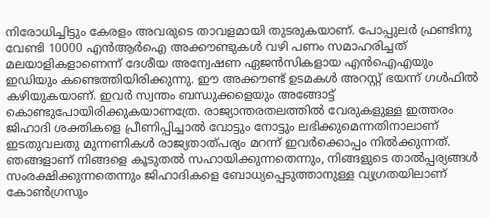നിരോധിച്ചിട്ടും കേരളം അവരുടെ താവളമായി തുടരുകയാണ്. പോപ്പുലര്‍ ഫ്രണ്ടിനു വേണ്ടി 10000 എന്‍ആര്‍ഐ അക്കൗണ്ടുകള്‍ വഴി പണം സമാഹരിച്ചത് മലയാളികളാണെന്ന് ദേശീയ അന്വേഷണ ഏജന്‍സികളായ എന്‍ഐഎയും ഇഡിയും കണ്ടെത്തിയിരിക്കുന്നു. ഈ അക്കൗണ്ട് ഉടമകള്‍ അറസ്റ്റ് ഭയന്ന് ഗള്‍ഫില്‍ കഴിയുകയാണ്. ഇവര്‍ സ്വന്തം ബന്ധുക്കളെയും അങ്ങോട്ട് കൊണ്ടുപോയിരിക്കുകയാണത്രേ. രാജ്യാന്തരതലത്തില്‍ വേരുകളുള്ള ഇത്തരം ജിഹാദി ശക്തികളെ പ്രീണിപ്പിച്ചാല്‍ വോട്ടും നോട്ടും ലഭിക്കുമെന്നതിനാലാണ് ഇടതുവലതു മുന്നണികള്‍ രാജ്യതാത്പര്യം മറന്ന് ഇവര്‍ക്കൊപ്പം നില്‍ക്കുന്നത്. ഞങ്ങളാണ് നിങ്ങളെ കൂടുതല്‍ സഹായിക്കുന്നതെന്നും, നിങ്ങളുടെ താല്‍പ്പര്യങ്ങള്‍ സംരക്ഷിക്കുന്നതെന്നും ജിഹാദികളെ ബോധ്യപ്പെടുത്താനുള്ള വ്യഗ്രതയിലാണ് കോണ്‍ഗ്രസും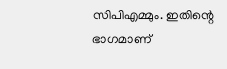സിപിഎമ്മും. ഇതിന്റെ ഭാഗമാണ്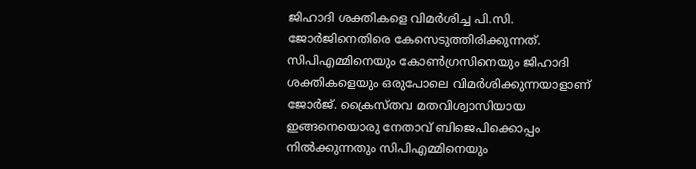ജിഹാദി ശക്തികളെ വിമര്‍ശിച്ച പി.സി. ജോര്‍ജിനെതിരെ കേസെടുത്തിരിക്കുന്നത്. സിപിഎമ്മിനെയും കോണ്‍ഗ്രസിനെയും ജിഹാദി ശക്തികളെയും ഒരുപോലെ വിമര്‍ശിക്കുന്നയാളാണ് ജോര്‍ജ്. ക്രൈസ്തവ മതവിശ്വാസിയായ ഇങ്ങനെയൊരു നേതാവ് ബിജെപിക്കൊപ്പം നില്‍ക്കുന്നതും സിപിഎമ്മിനെയും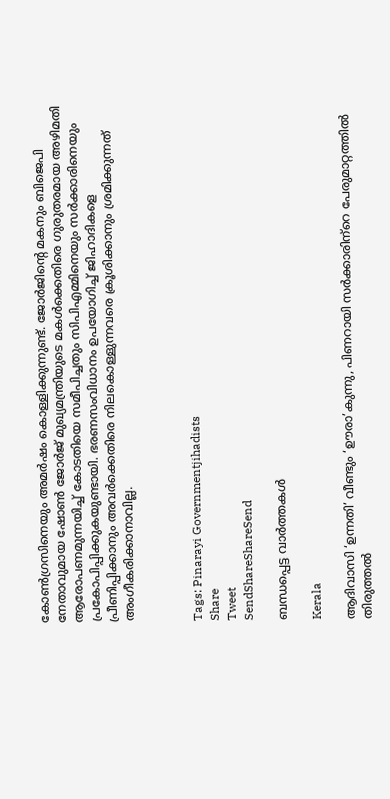കോണ്‍ഗ്രസിനെയും അമര്‍ഷം കൊള്ളിക്കുന്നുണ്ട്. ജോര്‍ജിന്റെ മകനും ബിജെപി നേതാവുമായ ഷോണ്‍ ജോര്‍ജ് മുഖ്യമന്ത്രിയുടെ മകള്‍ക്കെതിരെ ഗുരുതരമായ അഴിമതി ആരോപണമുന്നയിച്ച് കോടതിയെ സമീപിച്ചതും സിപിഎമ്മിനെയും സര്‍ക്കാരിനെയും പ്രകോപിപ്പിക്കുകയുണ്ടായി. ഭരണസംവിധാനം ഉപയോഗിച്ച് ജിഹാദികളെ പ്രീണിപ്പിക്കാനും അവര്‍ക്കെതിരെ നിലകൊള്ളുന്നവരെ ക്രൂശിക്കാനും ശ്രമിക്കുന്നത് അംഗീകരിക്കാനാവില്ല.



Tags: Pinarayi Governmentjihadists
Share
Tweet
SendShareShareSend

ബന്ധപ്പെട്ട വാര്‍ത്തകള്‍

Kerala

ആദിവാസി ‘ഉന്നതി’ വീണ്ടും ‘ഊരാ’കുന്നു, പിണറായി സര്‍ക്കാരിന്‌റെ പേരുമാറ്റത്തില്‍ തിരുത്തല്‍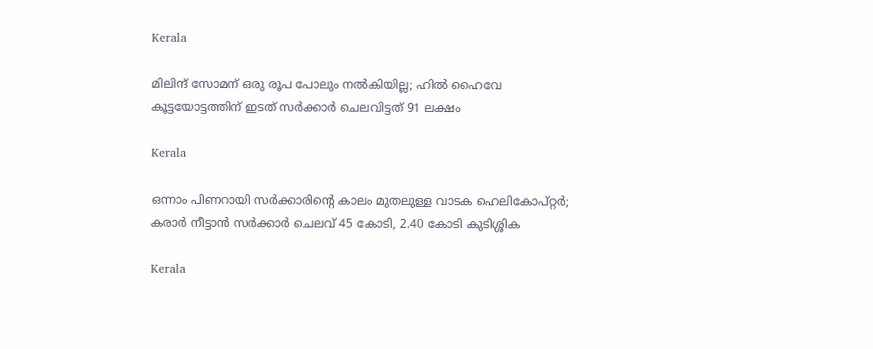Kerala

മിലിന്ദ് സോമന് ഒരു രൂപ പോലും നല്‍കിയില്ല; ഹില്‍ ഹൈവേ കൂട്ടയോട്ടത്തിന് ഇടത് സര്‍ക്കാര്‍ ചെലവിട്ടത് 91 ലക്ഷം

Kerala

ഒന്നാം പിണറായി സര്‍ക്കാരിന്റെ കാലം മുതലുള്ള വാടക ഹെലികോപ്റ്റര്‍; കരാര്‍ നീട്ടാന്‍ സര്‍ക്കാര്‍ ചെലവ് 45 കോടി, 2.40 കോടി കുടിശ്ശിക

Kerala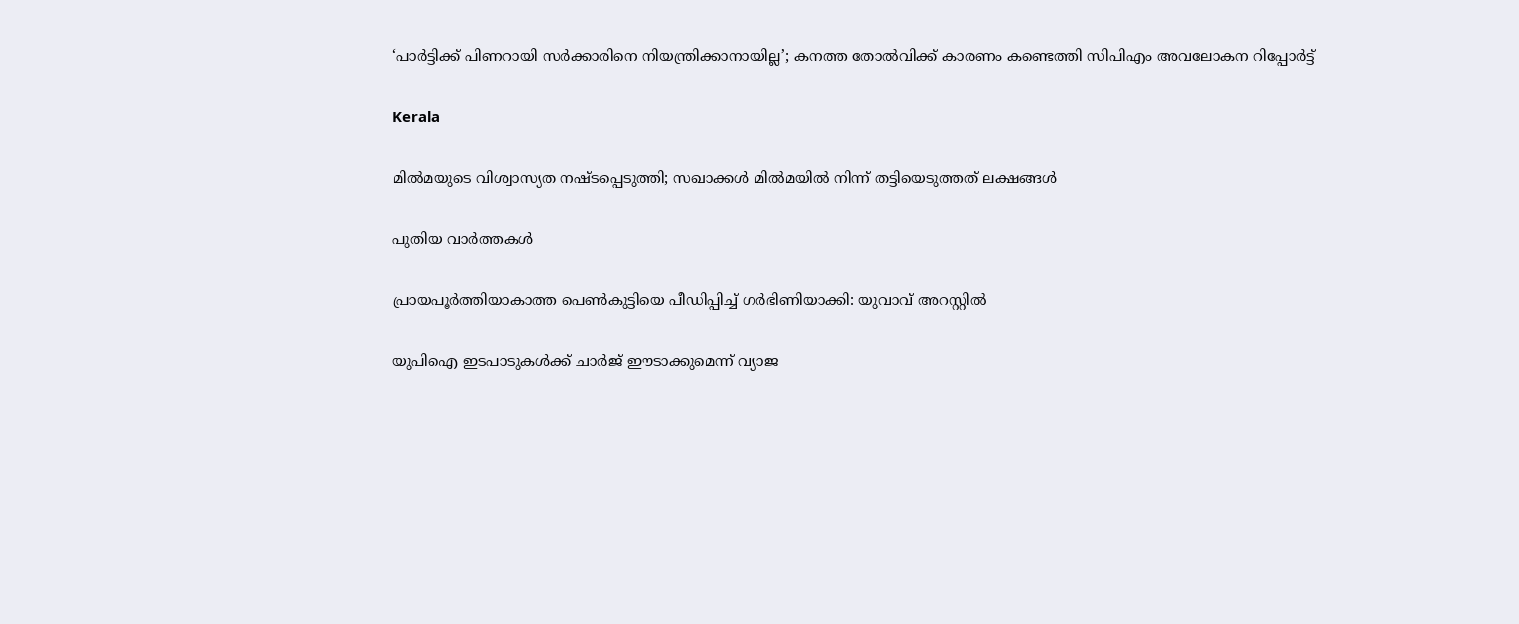‘പാർട്ടിക്ക് പിണറായി സർക്കാരിനെ നിയന്ത്രിക്കാനായില്ല’; കനത്ത തോൽവിക്ക് കാരണം കണ്ടെത്തി സിപിഎം അവലോകന റിപ്പോർട്ട്

Kerala

മില്‍മയുടെ വിശ്വാസ്യത നഷ്ടപ്പെടുത്തി; സഖാക്കള്‍ മില്‍മയില്‍ നിന്ന് തട്ടിയെടുത്തത് ലക്ഷങ്ങള്‍

പുതിയ വാര്‍ത്തകള്‍

പ്രായപൂര്‍ത്തിയാകാത്ത പെണ്‍കുട്ടിയെ പീഡിപ്പിച്ച് ഗര്‍ഭിണിയാക്കി: യുവാവ് അറസ്റ്റില്‍

യുപിഐ ഇടപാടുകൾക്ക് ചാർജ് ഈടാക്കുമെന്ന് വ്യാജ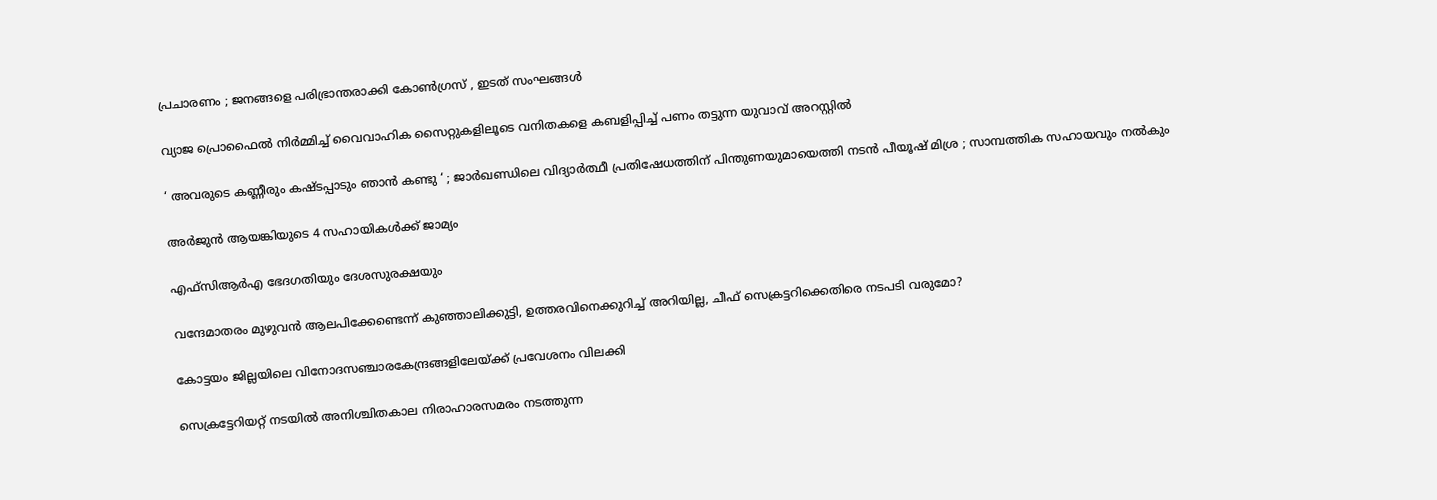പ്രചാരണം ; ജനങ്ങളെ പരിഭ്രാന്തരാക്കി കോൺഗ്രസ് , ഇടത് സംഘങ്ങൾ

വ്യാജ പ്രൊഫൈല്‍ നിര്‍മ്മിച്ച് വൈവാഹിക സൈറ്റുകളിലൂടെ വനിതകളെ കബളിപ്പിച്ച് പണം തട്ടുന്ന യുവാവ് അറസ്റ്റില്‍

‘ അവരുടെ കണ്ണീരും കഷ്ടപ്പാടും ഞാൻ കണ്ടു ‘ ; ജാർഖണ്ഡിലെ വിദ്യാർത്ഥീ പ്രതിഷേധത്തിന് പിന്തുണയുമായെത്തി നടൻ പീയൂഷ് മിശ്ര ; സാമ്പത്തിക സഹായവും നൽകും

അര്‍ജുന്‍ ആയങ്കിയുടെ 4 സഹായികള്‍ക്ക് ജാമ്യം

എഫ്‌സിആര്‍എ ഭേദഗതിയും ദേശസുരക്ഷയും

വന്ദേമാതരം മുഴുവന്‍ ആലപിക്കേണ്ടെന്ന് കുഞ്ഞാലിക്കുട്ടി, ഉത്തരവിനെക്കുറിച്ച് അറിയില്ല, ചീഫ് സെക്രട്ടറിക്കെതിരെ നടപടി വരുമോ?

കോട്ടയം ജില്ലയിലെ വിനോദസഞ്ചാരകേന്ദ്രങ്ങളിലേയ്‌ക്ക് പ്രവേശനം വിലക്കി

സെക്രട്ടേറിയറ്റ് നടയില്‍ അനിശ്ചിതകാല നിരാഹാരസമരം നടത്തുന്ന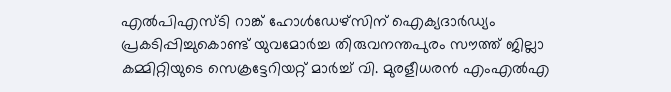എല്‍പിഎസ്ടി റാങ്ക് ഹോള്‍ഡേഴ്‌സിന് ഐക്യദാര്‍ഡ്യം പ്രകടിപ്പിച്ചുകൊണ്ട് യുവമോര്‍ച്ച തിരുവനന്തപുരം സൗത്ത് ജില്ലാ കമ്മിറ്റിയുടെ സെക്രട്ടേറിയറ്റ് മാര്‍ച്ച് വി. മുരളീധരന്‍ എംഎല്‍എ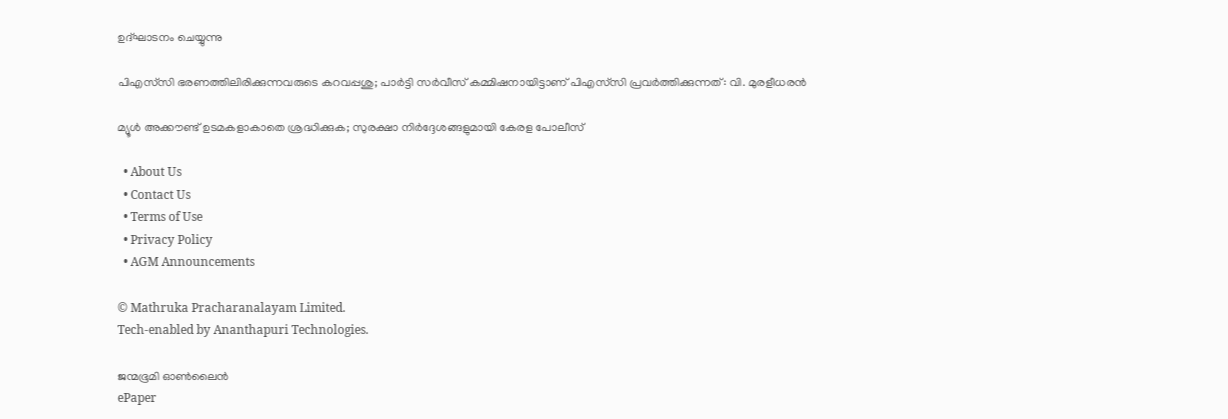ഉദ്ഘാടനം ചെയ്യുന്നു

പിഎസ്‌സി ഭരണത്തിലിരിക്കുന്നവരുടെ കറവപ്പശു; പാര്‍ട്ടി സര്‍വീസ് കമ്മിഷനായിട്ടാണ് പിഎസ്‌സി പ്രവര്‍ത്തിക്കുന്നത്: വി. മുരളീധരന്‍

മ്യൂള്‍ അക്കൗണ്ട് ഉടമകളാകാതെ ശ്രദ്ധിക്കുക; സുരക്ഷാ നിര്‍ദ്ദേശങ്ങളുമായി കേരള പോലീസ്

  • About Us
  • Contact Us
  • Terms of Use
  • Privacy Policy
  • AGM Announcements

© Mathruka Pracharanalayam Limited.
Tech-enabled by Ananthapuri Technologies.

ജന്മഭൂമി ഓണ്‍ലൈന്‍
ePaper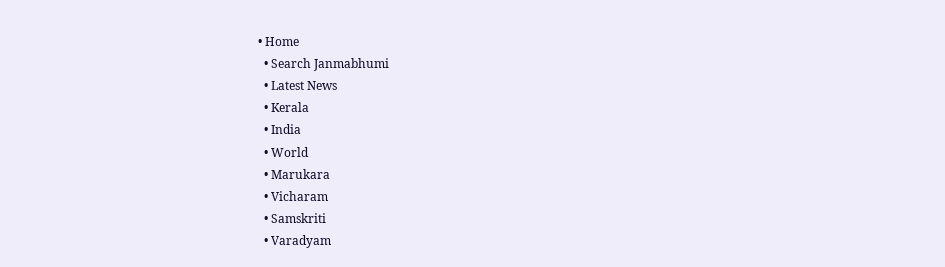• Home
  • Search Janmabhumi
  • Latest News
  • Kerala
  • India
  • World
  • Marukara
  • Vicharam
  • Samskriti
  • Varadyam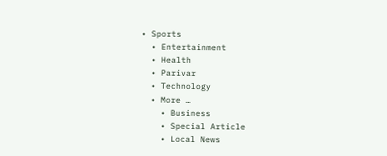• Sports
  • Entertainment
  • Health
  • Parivar
  • Technology
  • More …
    • Business
    • Special Article
    • Local News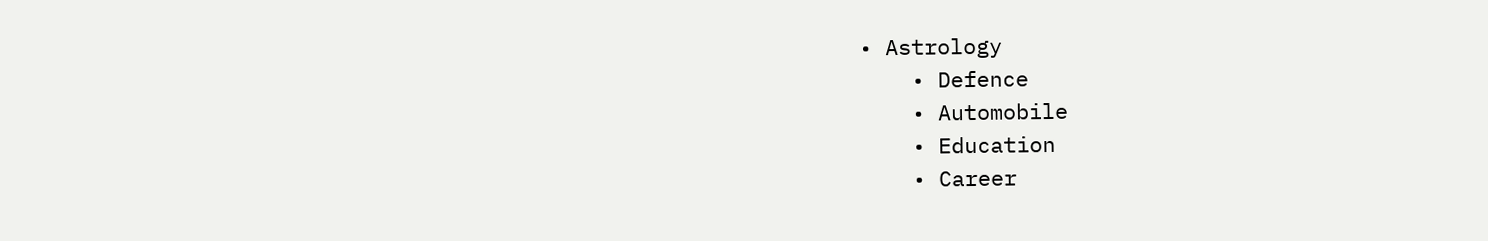• Astrology
    • Defence
    • Automobile
    • Education
    • Career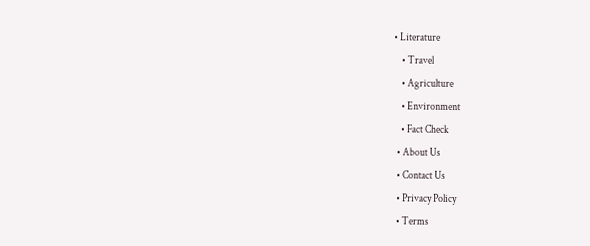• Literature
    • Travel
    • Agriculture
    • Environment
    • Fact Check
  • About Us
  • Contact Us
  • Privacy Policy
  • Terms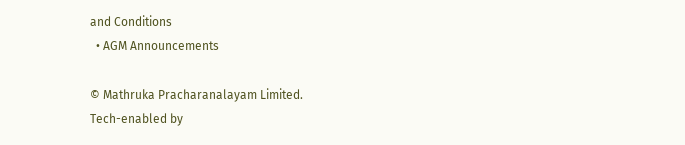and Conditions
  • AGM Announcements

© Mathruka Pracharanalayam Limited.
Tech-enabled by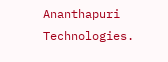Ananthapuri Technologies.